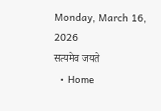Monday, March 16, 2026
सत्यमेव जयते
  • Home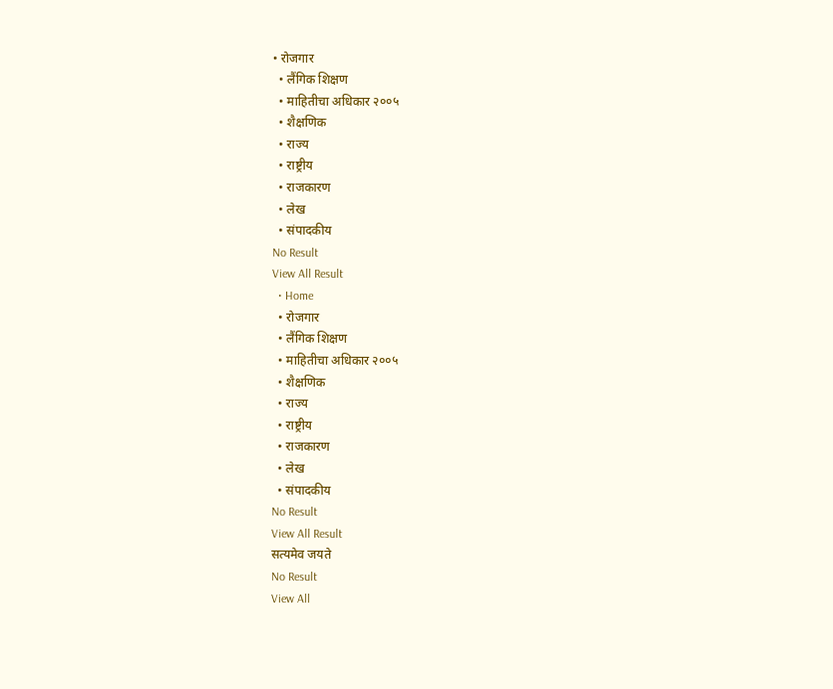• रोजगार
  • लैंगिक शिक्षण
  • माहितीचा अधिकार २००५
  • शैक्षणिक
  • राज्य
  • राष्ट्रीय
  • राजकारण
  • लेख
  • संपादकीय
No Result
View All Result
  • Home
  • रोजगार
  • लैंगिक शिक्षण
  • माहितीचा अधिकार २००५
  • शैक्षणिक
  • राज्य
  • राष्ट्रीय
  • राजकारण
  • लेख
  • संपादकीय
No Result
View All Result
सत्यमेव जयते
No Result
View All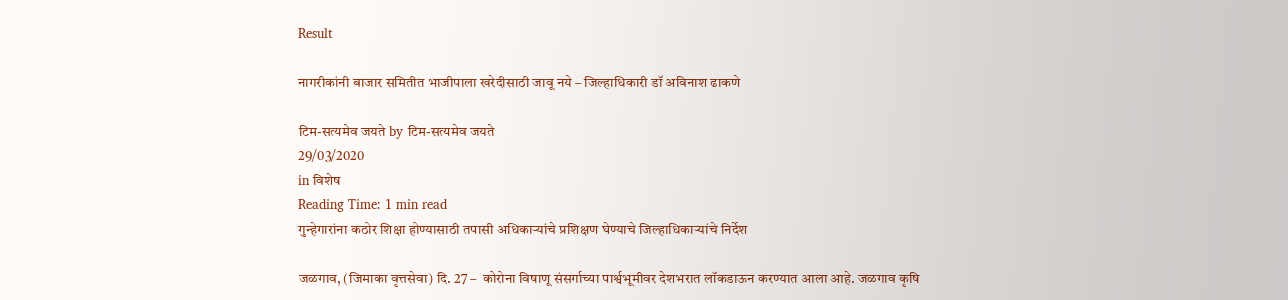Result

नागरीकांनी बाजार समितीत भाजीपाला खरेदीसाठी जावू नये – जिल्हाधिकारी डॉ अविनाश ढाकणे

टिम-सत्यमेव जयते by टिम-सत्यमेव जयते
29/03/2020
in विशेष
Reading Time: 1 min read
गुन्हेगारांना कठोर शिक्षा होण्यासाठी तपासी अधिकाऱ्यांचे प्रशिक्षण घेण्याचे जिल्हाधिकाऱ्यांचे निर्देश

जळगाव, (जिमाका वृत्तसेवा) दि. 27 –  कोरोना विषाणू संसर्गाच्या पार्श्वभूमीवर देशभरात लॉकडाऊन करण्यात आला आहे. जळगाव कृषि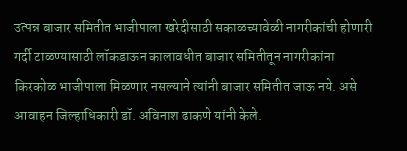उत्पन्न बाजार समितीत भाजीपाला खरेदीसाठी सकाळच्यावेळी नागरीकांची होणारी गर्दी टाळण्यासाठी लॉकडाऊन कालावधीत बाजार समितीतून नागरीकांना किरकोळ भाजीपाला मिळणार नसल्याने त्यांनी बाजार समितीत जाऊ नये. असे आवाहन जिल्हाधिकारी डॉ. अविनाश ढाकणे यांनी केले.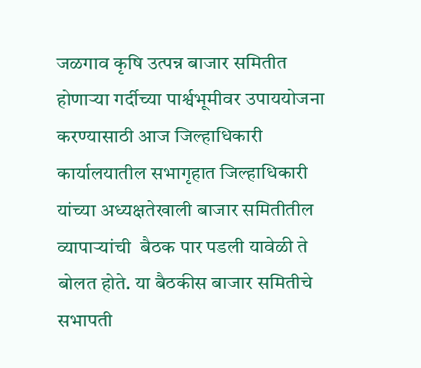जळगाव कृषि उत्पन्न बाजार समितीत होणाऱ्या गर्दीच्या पार्श्वभूमीवर उपाययोजना करण्यासाठी आज जिल्हाधिकारी कार्यालयातील सभागृहात जिल्हाधिकारी यांच्या अध्यक्षतेखाली बाजार समितीतील व्यापाऱ्यांची  बैठक पार पडली यावेळी ते बोलत होते. या बैठकीस बाजार समितीचे सभापती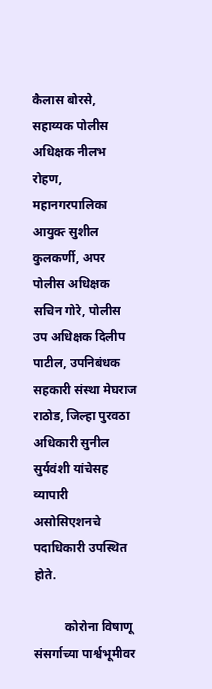कैलास बोरसे, सहाय्यक पोलीस अधिक्षक नीलभ रोहण, महानगरपालिका आयुक्त्‍ सुशील कुलकर्णी, अपर पोलीस अधिक्षक सचिन गोरे, पोलीस उप अधिक्षक दिलीप पाटील, उपनिबंधक सहकारी संस्था मेघराज राठोड, जिल्हा पुरवठा अधिकारी सुनील सुर्यवंशी यांचेसह व्यापारी असोसिएशनचे पदाधिकारी उपस्थित होते.

          कोरोना विषाणू संसर्गाच्या पार्श्वभूमीवर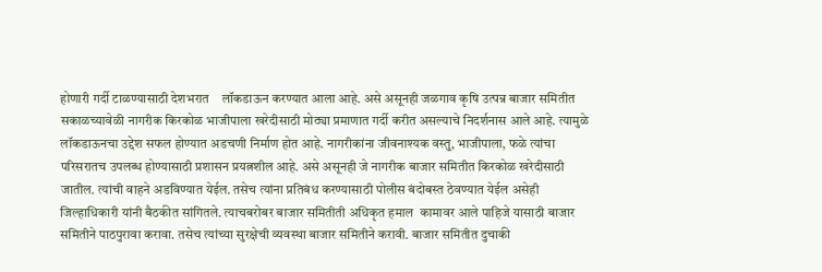होणारी गर्दी टाळण्यासाठी देशभरात    लॉकडाऊन करण्यात आला आहे. असे असूनही जळगाव कृषि उत्पन्न बाजार समितीत सकाळच्यावेळी नागरीक किरकोळ भाजीपाला खरेदीसाठी मोठ्या प्रमाणात गर्दी करीत असल्याचे निदर्शनास आले आहे. त्यामुळे लॉकडाऊनचा उद्देश सफल होण्यात अडचणी निर्माण होत आहे. नागरीकांना जीवनाश्यक वस्तु, भाजीपाला, फळे त्यांचा परिसरातच उपलब्ध होण्यासाठी प्रशासन प्रयत्नशील आहे. असे असूनही जे नागरीक बाजार समितीत किरकोळ खरेदीसाठी जातील. त्यांची वाहने अडविण्यात येईल. तसेच त्यांना प्रतिबंध करण्यासाठी पोलीस बंदोबस्त ठेवण्यात येईल असेही जिल्हाधिकारी यांनी बैठकीत सांगितले. त्याचबरोबर बाजार समितीती अधिकृत हमाल  कामावर आले पाहिजे यासाठी बाजार समितीने पाठपुरावा करावा. तसेच त्यांच्या सुरक्षेची व्यवस्था बाजार समितीने करावी. बाजार समितीत दुचाकी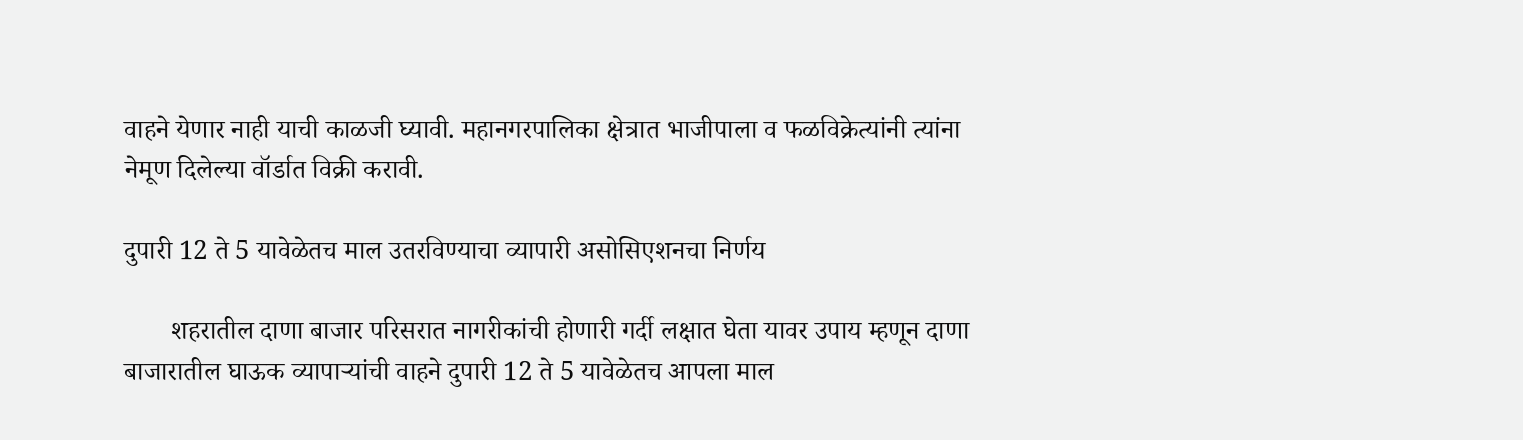वाहने येणार नाही याची काळजी घ्यावी. महानगरपालिका क्षेत्रात भाजीपाला व फळविक्रेत्यांनी त्यांना नेमूण दिलेल्या वॉर्डात विक्री करावी.

दुपारी 12 ते 5 यावेळेतच माल उतरविण्याचा व्यापारी असोसिएशनचा निर्णय

       शहरातील दाणा बाजार परिसरात नागरीकांची होणारी गर्दी लक्षात घेता यावर उपाय म्हणून दाणा बाजारातील घाऊक व्यापाऱ्यांची वाहने दुपारी 12 ते 5 यावेळेतच आपला माल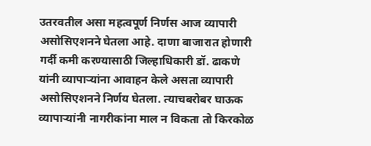उतरवतील असा महत्वपूर्ण निर्णस आज व्यापारी असोसिएशनने घेतला आहे. दाणा बाजारात होणारी गर्दी कमी करण्यासाठी जिल्हाधिकारी डॉ. ढाकणे यांनी व्यापाऱ्यांना आवाहन केले असता व्यापारी असोसिएशनने निर्णय घेतला. त्याचबरोबर घाऊक व्यापाऱ्यांनी नागरीकांना माल न विकता तो किरकोळ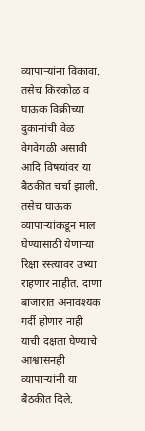व्यापाऱ्यांना विकावा. तसेच किरकोळ व घाऊक विक्रीच्या दुकानांची वेळ वेगवेगळी असावी आदि विषयांवर या बैठकीत चर्चा झाली. तसेच घाऊक व्यापाऱ्यांकडून माल घेण्यासाठी येणाऱ्या रिक्षा रस्त्यावर उभ्या राहणार नाहीत. दाणा बाजारात अनावश्यक गर्दी होणार नाही याची दक्षता घेण्याचे आश्वासनही व्यापाऱ्यांनी या बैठकीत दिले.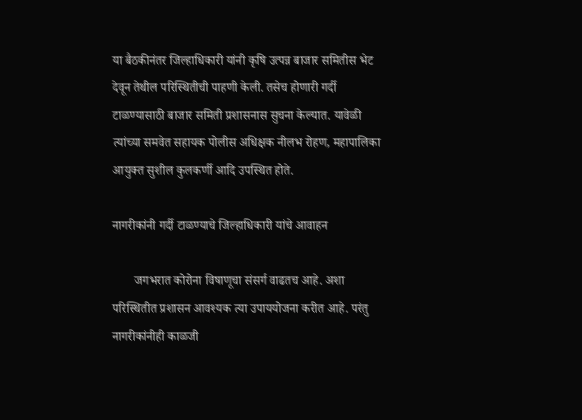या बैठकीनंतर जिल्हाधिकारी यांनी कृषि उत्पन्न बाजार समितीस भेट देवून तेथील परिस्थितीची पाहणी केली. तसेच होणारी गर्दी टाळण्यासाठी बाजार समिती प्रशासनास सुचना केल्यात. यावेळी त्यांच्या समवेत सहायक पोलीस अधिक्षक नीलभ रोहण, महापालिका आयुक्त सुशील कुलकर्णी आदि उपस्थित होते.

नागरीकांनी गर्दी टाळण्याचे जिल्हाधिकारी यांचे आवाहन

       जगभरात कोरोना विषाणूचा संसर्ग वाढतच आहे. अशा परिस्थितीत प्रशासन आवश्यक त्या उपाययोजना करीत आहे. परंतु नागरीकांनीही काळजी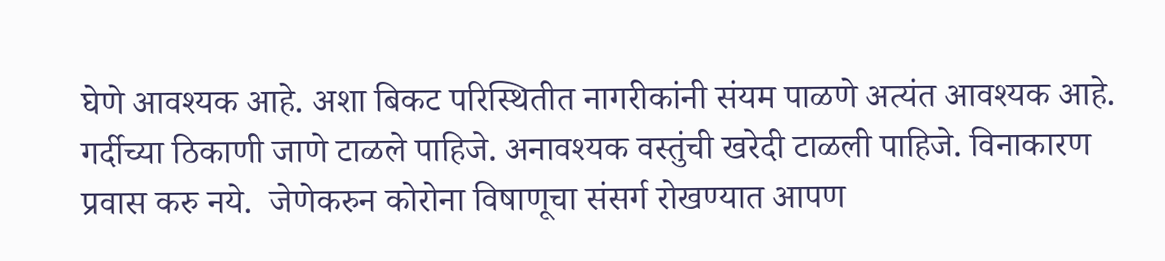घेणे आवश्यक आहे. अशा बिकट परिस्थितीत नागरीकांनी संयम पाळणे अत्यंत आवश्यक आहे. गर्दीच्या ठिकाणी जाणे टाळले पाहिजे. अनावश्यक वस्तुंची खरेदी टाळली पाहिजे. विनाकारण प्रवास करु नये.  जेणेकरुन कोरोना विषाणूचा संसर्ग रोखण्यात आपण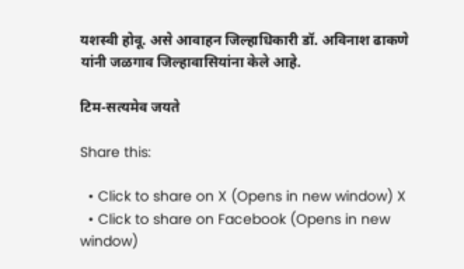यशस्वी होवू. असे आवाहन जिल्हाधिकारी डॉ. अविनाश ढाकणे यांनी जळगाव जिल्हावासियांना केले आहे.

टिम-सत्यमेव जयते

Share this:

  • Click to share on X (Opens in new window) X
  • Click to share on Facebook (Opens in new window)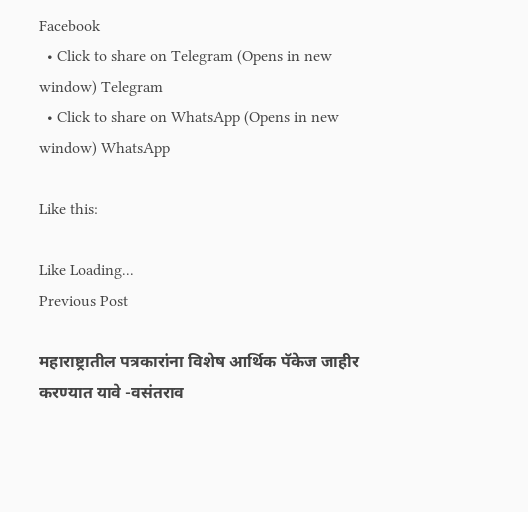Facebook
  • Click to share on Telegram (Opens in new window) Telegram
  • Click to share on WhatsApp (Opens in new window) WhatsApp

Like this:

Like Loading...
Previous Post

महाराष्ट्रातील पत्रकारांना विशेष आर्थिक पॅकेज जाहीर करण्यात यावे -वसंतराव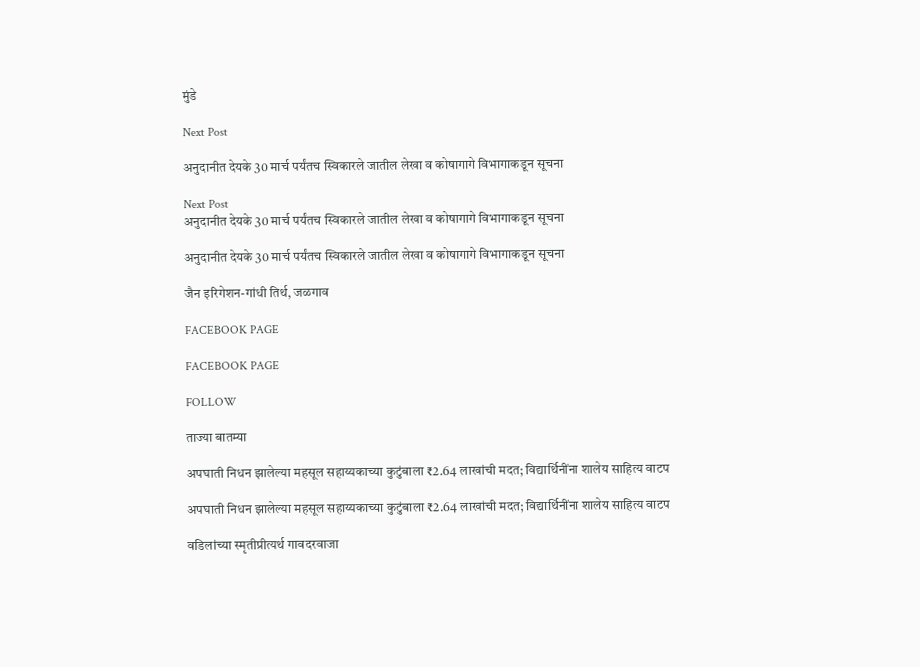मुंडे

Next Post

अनुदानीत देयके 30 मार्च पर्यंतच स्विकारले जातील लेखा व कोषागागे विभागाकडून सूचना

Next Post
अनुदानीत देयके 30 मार्च पर्यंतच स्विकारले जातील लेखा व कोषागागे विभागाकडून सूचना

अनुदानीत देयके 30 मार्च पर्यंतच स्विकारले जातील लेखा व कोषागागे विभागाकडून सूचना

जैन इरिगेशन-गांधी तिर्थ, जळगाव

FACEBOOK PAGE

FACEBOOK PAGE

FOLLOW

ताज्या बातम्या

अपघाती निधन झालेल्या महसूल सहाय्यकाच्या कुटुंबाला ₹2.64 लाखांची मदत; विद्यार्थिनींना शालेय साहित्य वाटप

अपघाती निधन झालेल्या महसूल सहाय्यकाच्या कुटुंबाला ₹2.64 लाखांची मदत; विद्यार्थिनींना शालेय साहित्य वाटप

वडिलांच्या स्मृतीप्रीत्यर्थ गावदरवाजा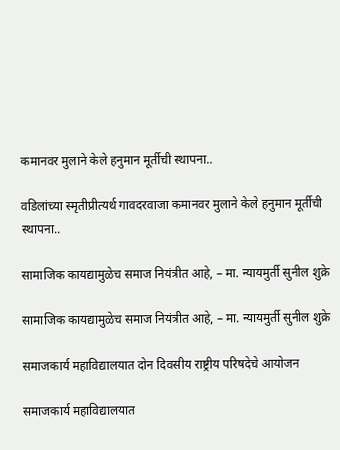कमानवर मुलाने केले हनुमान मूर्तीची स्थापना..

वडिलांच्या स्मृतीप्रीत्यर्थ गावदरवाजा कमानवर मुलाने केले हनुमान मूर्तीची स्थापना..

सामाजिक कायद्यामुळेच समाज नियंत्रीत आहे, – मा. न्यायमुर्ती सुनील शुक्रे

सामाजिक कायद्यामुळेच समाज नियंत्रीत आहे, – मा. न्यायमुर्ती सुनील शुक्रे

समाजकार्य महाविद्यालयात दोन दिवसीय राष्ट्रीय परिषदेचे आयोजन

समाजकार्य महाविद्यालयात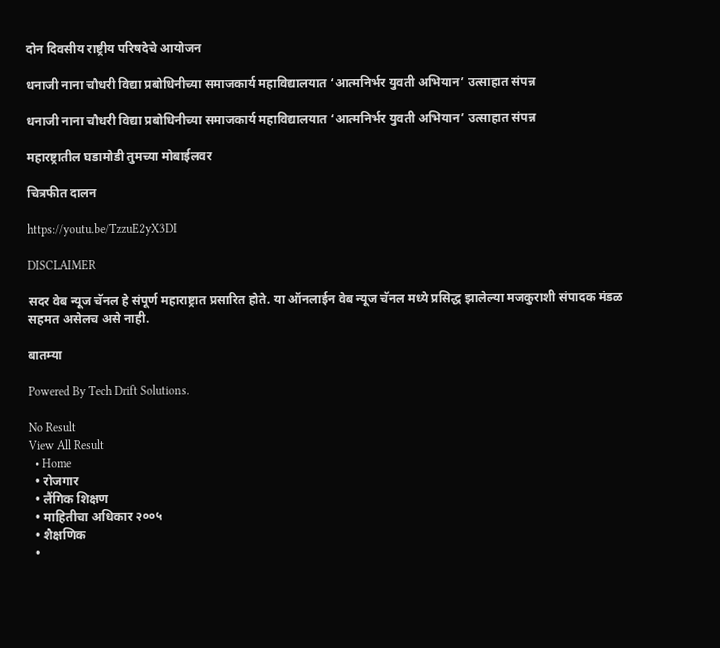दोन दिवसीय राष्ट्रीय परिषदेचे आयोजन

धनाजी नाना चौधरी विद्या प्रबोधिनीच्या समाजकार्य महाविद्यालयात ‘आत्मनिर्भर युवती अभियान’ उत्साहात संपन्न

धनाजी नाना चौधरी विद्या प्रबोधिनीच्या समाजकार्य महाविद्यालयात ‘आत्मनिर्भर युवती अभियान’ उत्साहात संपन्न

महारष्ट्रातील घडामोडी तुमच्या मोबाईलवर

चित्रफीत दालन

https://youtu.be/TzzuE2yX3DI

DISCLAIMER

सदर वेब न्यूज चॅनल हे संपूर्ण महाराष्ट्रात प्रसारित होते. या ऑनलाईन वेब न्यूज चॅनल मध्ये प्रसिद्ध झालेल्या मजकुराशी संपादक मंडळ सहमत असेलच असे नाही.

बातम्या

Powered By Tech Drift Solutions.

No Result
View All Result
  • Home
  • रोजगार
  • लैंगिक शिक्षण
  • माहितीचा अधिकार २००५
  • शैक्षणिक
  •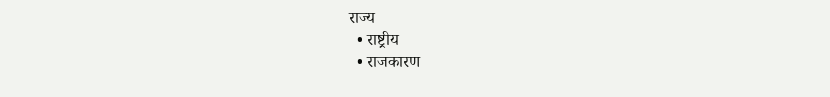राज्य
  • राष्ट्रीय
  • राजकारण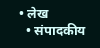• लेख
  • संपादकीय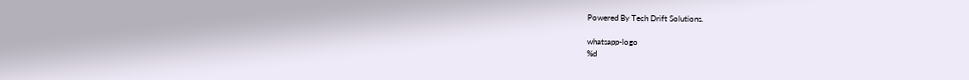Powered By Tech Drift Solutions.

whatsapp-logo
%d